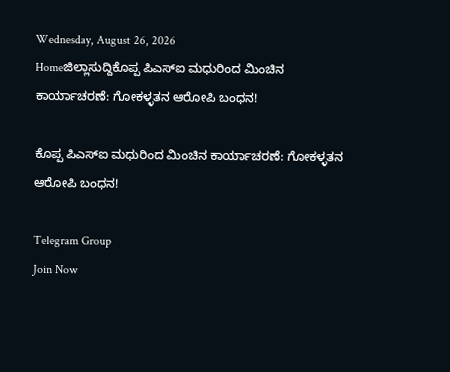Wednesday, August 26, 2026
Homeಜಿಲ್ಲಾಸುದ್ದಿಕೊಪ್ಪ ಪಿಎಸ್ಐ ಮಧುರಿಂದ ಮಿಂಚಿನ ಕಾರ್ಯಾಚರಣೆ: ಗೋಕಳ್ಳತನ ಆರೋಪಿ ಬಂಧನ!

ಕೊಪ್ಪ ಪಿಎಸ್ಐ ಮಧುರಿಂದ ಮಿಂಚಿನ ಕಾರ್ಯಾಚರಣೆ: ಗೋಕಳ್ಳತನ ಆರೋಪಿ ಬಂಧನ!

Telegram Group
Join Now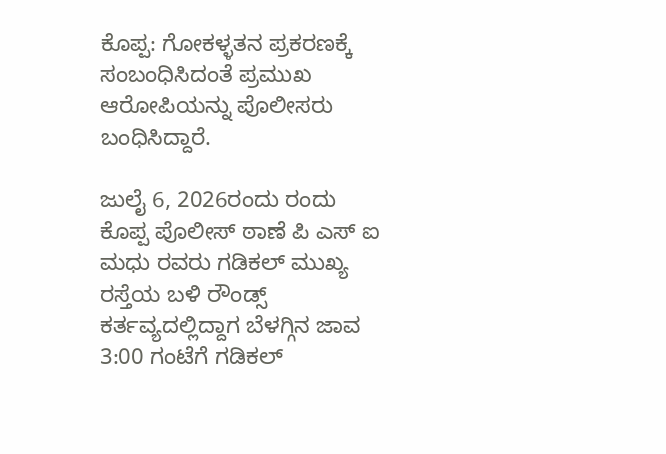ಕೊಪ್ಪ: ಗೋಕಳ್ಳತನ ಪ್ರಕರಣಕ್ಕೆ ಸಂಬಂಧಿಸಿದಂತೆ ಪ್ರಮುಖ ಆರೋಪಿಯನ್ನು ಪೊಲೀಸರು ಬಂಧಿಸಿದ್ದಾರೆ.

ಜುಲೈ 6, 2026ರಂದು ರಂದು ಕೊಪ್ಪ ಪೊಲೀಸ್ ಠಾಣೆ ಪಿ ಎಸ್ ಐ ಮಧು ರವರು ಗಡಿಕಲ್ ಮುಖ್ಯ ರಸ್ತೆಯ ಬಳಿ ರೌಂಡ್ಸ್ ಕರ್ತವ್ಯದಲ್ಲಿದ್ದಾಗ ಬೆಳಗ್ಗಿನ ಜಾವ 3:00 ಗಂಟೆಗೆ ಗಡಿಕಲ್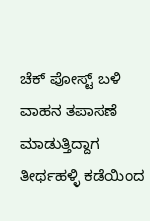ಚೆಕ್ ಪೋಸ್ಟ್ ಬಳಿ ವಾಹನ ತಪಾಸಣೆ ಮಾಡುತ್ತಿದ್ದಾಗ ತೀರ್ಥಹಳ್ಳಿ ಕಡೆಯಿಂದ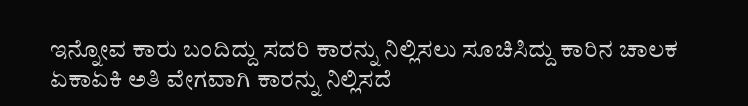ಇನ್ನೋವ ಕಾರು ಬಂದಿದ್ದು ಸದರಿ ಕಾರನ್ನು ನಿಲ್ಲಿಸಲು ಸೂಚಿಸಿದ್ದು ಕಾರಿನ ಚಾಲಕ ಏಕಾಏಕಿ ಅತಿ ವೇಗವಾಗಿ ಕಾರನ್ನು ನಿಲ್ಲಿಸದೆ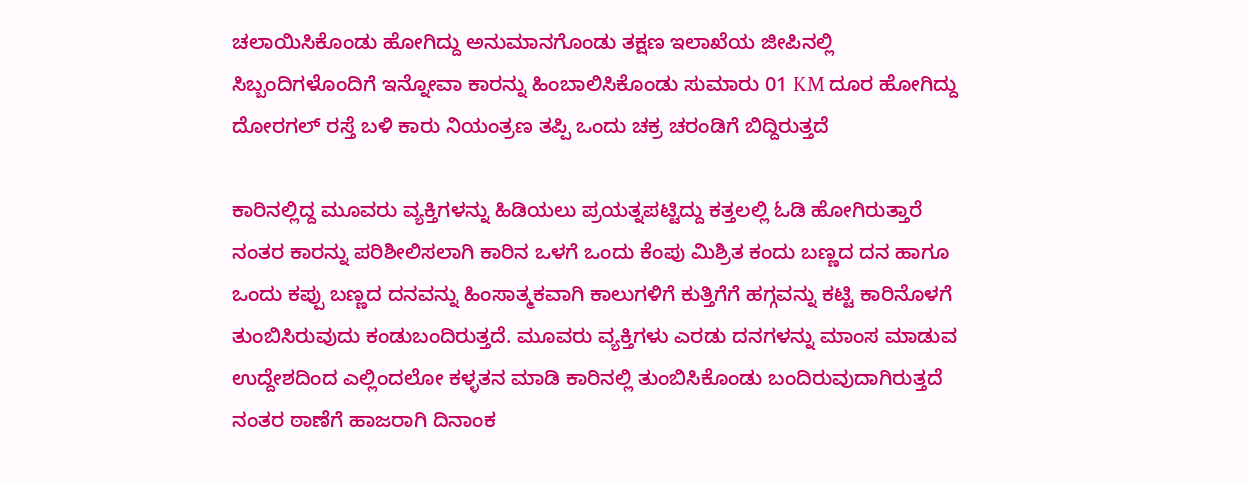ಚಲಾಯಿಸಿಕೊಂಡು ಹೋಗಿದ್ದು ಅನುಮಾನಗೊಂಡು ತಕ್ಷಣ ಇಲಾಖೆಯ ಜೀಪಿನಲ್ಲಿ ಸಿಬ್ಬಂದಿಗಳೊಂದಿಗೆ ಇನ್ನೋವಾ ಕಾರನ್ನು ಹಿಂಬಾಲಿಸಿಕೊಂಡು ಸುಮಾರು 01 KM ದೂರ ಹೋಗಿದ್ದು ದೋರಗಲ್ ರಸ್ತೆ ಬಳಿ ಕಾರು ನಿಯಂತ್ರಣ ತಪ್ಪಿ ಒಂದು ಚಕ್ರ ಚರಂಡಿಗೆ ಬಿದ್ದಿರುತ್ತದೆ

ಕಾರಿನಲ್ಲಿದ್ದ ಮೂವರು ವ್ಯಕ್ತಿಗಳನ್ನು ಹಿಡಿಯಲು ಪ್ರಯತ್ನಪಟ್ಟಿದ್ದು ಕತ್ತಲಲ್ಲಿ ಓಡಿ ಹೋಗಿರುತ್ತಾರೆ ನಂತರ ಕಾರನ್ನು ಪರಿಶೀಲಿಸಲಾಗಿ ಕಾರಿನ ಒಳಗೆ ಒಂದು ಕೆಂಪು ಮಿಶ್ರಿತ ಕಂದು ಬಣ್ಣದ ದನ ಹಾಗೂ ಒಂದು ಕಪ್ಪು ಬಣ್ಣದ ದನವನ್ನು ಹಿಂಸಾತ್ಮಕವಾಗಿ ಕಾಲುಗಳಿಗೆ ಕುತ್ತಿಗೆಗೆ ಹಗ್ಗವನ್ನು ಕಟ್ಟಿ ಕಾರಿನೊಳಗೆ ತುಂಬಿಸಿರುವುದು ಕಂಡುಬಂದಿರುತ್ತದೆ. ಮೂವರು ವ್ಯಕ್ತಿಗಳು ಎರಡು ದನಗಳನ್ನು ಮಾಂಸ ಮಾಡುವ ಉದ್ದೇಶದಿಂದ ಎಲ್ಲಿಂದಲೋ ಕಳ್ಳತನ ಮಾಡಿ ಕಾರಿನಲ್ಲಿ ತುಂಬಿಸಿಕೊಂಡು ಬಂದಿರುವುದಾಗಿರುತ್ತದೆ ನಂತರ ಠಾಣೆಗೆ ಹಾಜರಾಗಿ ದಿನಾಂಕ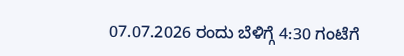07.07.2026 ರಂದು ಬೆಳಿಗ್ಗೆ 4:30 ಗಂಟೆಗೆ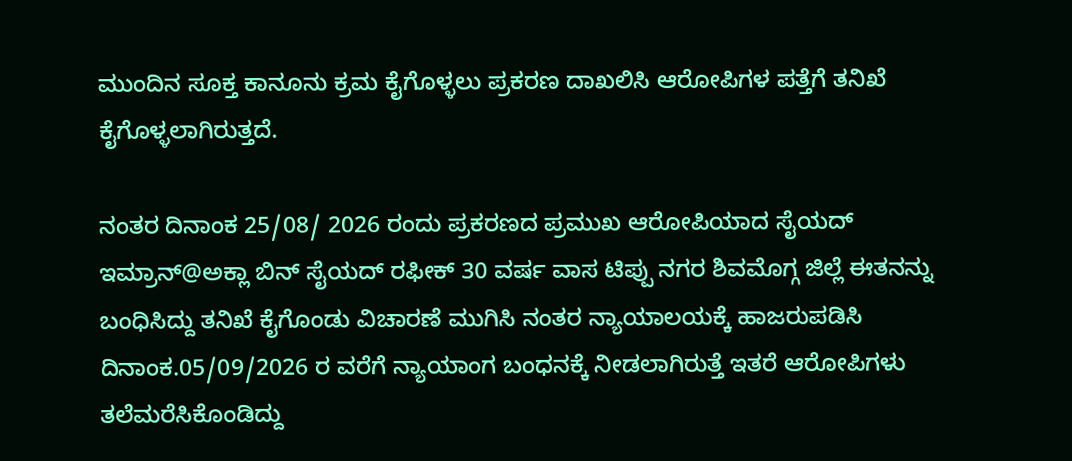ಮುಂದಿನ ಸೂಕ್ತ ಕಾನೂನು ಕ್ರಮ ಕೈಗೊಳ್ಳಲು ಪ್ರಕರಣ ದಾಖಲಿಸಿ ಆರೋಪಿಗಳ ಪತ್ತೆಗೆ ತನಿಖೆ ಕೈಗೊಳ್ಳಲಾಗಿರುತ್ತದೆ.

ನಂತರ ದಿನಾಂಕ 25/08/ 2026 ರಂದು ಪ್ರಕರಣದ ಪ್ರಮುಖ ಆರೋಪಿಯಾದ ಸೈಯದ್ ಇಮ್ರಾನ್@ಅಕ್ಲಾ ಬಿನ್ ಸೈಯದ್ ರಫೀಕ್ 30 ವರ್ಷ ವಾಸ ಟಿಪ್ಪು ನಗರ ಶಿವಮೊಗ್ಗ ಜಿಲ್ಲೆ ಈತನನ್ನು ಬಂಧಿಸಿದ್ದು ತನಿಖೆ ಕೈಗೊಂಡು ವಿಚಾರಣೆ ಮುಗಿಸಿ ನಂತರ ನ್ಯಾಯಾಲಯಕ್ಕೆ ಹಾಜರುಪಡಿಸಿ ದಿನಾಂಕ.05/09/2026 ರ ವರೆಗೆ ನ್ಯಾಯಾಂಗ ಬಂಧನಕ್ಕೆ ನೀಡಲಾಗಿರುತ್ತೆ ಇತರೆ ಆರೋಪಿಗಳು ತಲೆಮರೆಸಿಕೊಂಡಿದ್ದು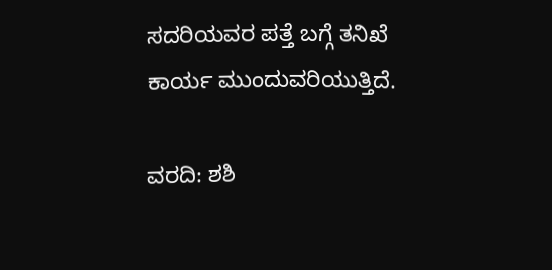ಸದರಿಯವರ ಪತ್ತೆ ಬಗ್ಗೆ ತನಿಖೆ ಕಾರ್ಯ ಮುಂದುವರಿಯುತ್ತಿದೆ.

ವರದಿ: ಶಶಿ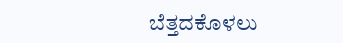ಬೆತ್ತದಕೊಳಲು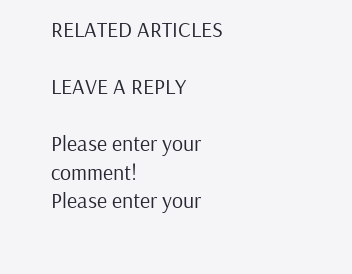RELATED ARTICLES

LEAVE A REPLY

Please enter your comment!
Please enter your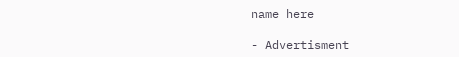name here

- Advertisment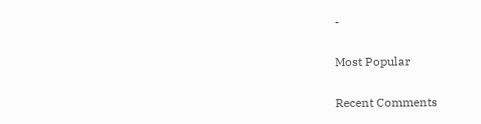-

Most Popular

Recent Comments